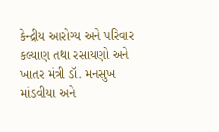કેન્દ્રીય આરોગ્ય અને પરિવાર કલ્યાણ તથા રસાયણો અને ખાતર મંત્રી ડૉ. મનસુખ માંડવીયા અને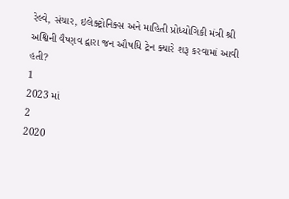રેલ્વે, સંચાર, ઇલેક્ટ્રોનિક્સ અને માહિતી પ્રોધ્યોગિકી મંત્રી શ્રી અશ્વિની વૈષ્ણવ દ્વારા જન ઔષધિ ટ્રેન ક્યારે શરૂ કરવામાં આવી હતી?
1
2023 માં
2
2020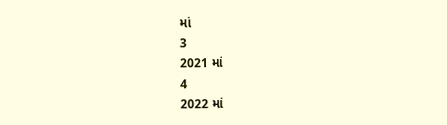માં
3
2021 માં
4
2022 માં